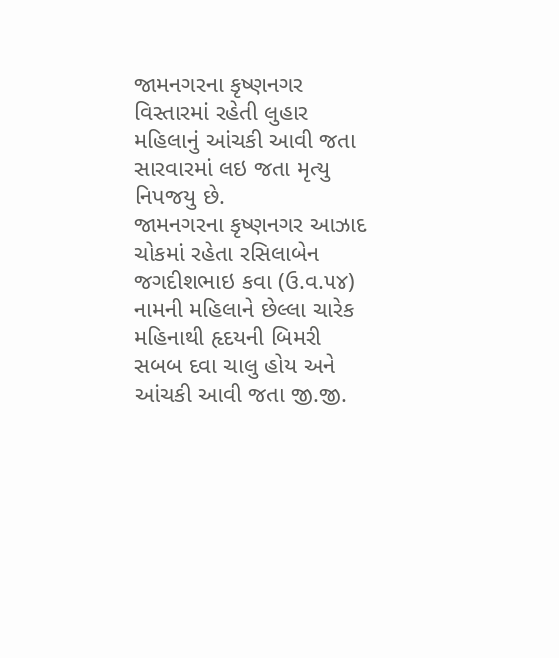જામનગરના કૃષ્ણનગર વિસ્તારમાં રહેતી લુહાર મહિલાનું આંચકી આવી જતા સારવારમાં લઇ જતા મૃત્યુ નિપજયુ છે.
જામનગરના કૃષ્ણનગર આઝાદ ચોકમાં રહેતા રસિલાબેન જગદીશભાઇ કવા (ઉ.વ.૫૪) નામની મહિલાને છેલ્લા ચારેક મહિનાથી હૃદયની બિમરી સબબ દવા ચાલુ હોય અને આંચકી આવી જતા જી.જી.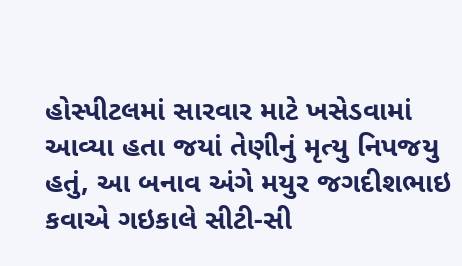હોસ્પીટલમાં સારવાર માટે ખસેડવામાં આવ્યા હતા જયાં તેણીનું મૃત્યુ નિપજયુ હતું, આ બનાવ અંગે મયુર જગદીશભાઇ કવાએ ગઇકાલે સીટી-સી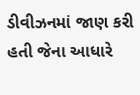ડીવીઝનમાં જાણ કરી હતી જેના આધારે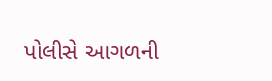પોલીસે આગળની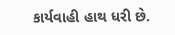કાર્યવાહી હાથ ધરી છે.